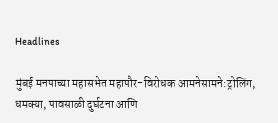Headlines

मुंबई मनपाच्या महासभेत महापौर-विरोधक आमनेसामने:ट्रोलिंग, धमक्या, पावसाळी दुर्घटना आणि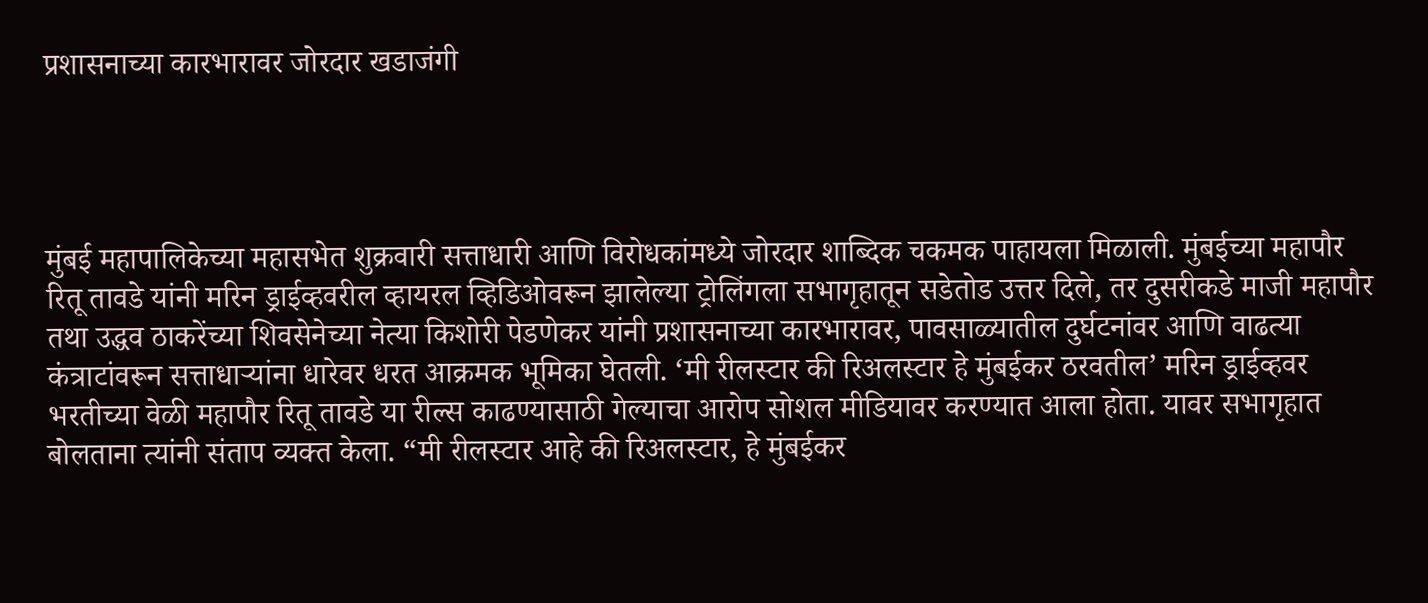प्रशासनाच्या कारभारावर जोरदार खडाजंगी




मुंबई महापालिकेच्या महासभेत शुक्रवारी सत्ताधारी आणि विरोधकांमध्ये जोरदार शाब्दिक चकमक पाहायला मिळाली. मुंबईच्या महापौर रितू तावडे यांनी मरिन ड्राईव्हवरील व्हायरल व्हिडिओवरून झालेल्या ट्रोलिंगला सभागृहातून सडेतोड उत्तर दिले, तर दुसरीकडे माजी महापौर तथा उद्धव ठाकरेंच्या शिवसेनेच्या नेत्या किशोरी पेडणेकर यांनी प्रशासनाच्या कारभारावर, पावसाळ्यातील दुर्घटनांवर आणि वाढत्या कंत्राटांवरून सत्ताधाऱ्यांना धारेवर धरत आक्रमक भूमिका घेतली. ‘मी रीलस्टार की रिअलस्टार हे मुंबईकर ठरवतील’ मरिन ड्राईव्हवर भरतीच्या वेळी महापौर रितू तावडे या रील्स काढण्यासाठी गेल्याचा आरोप सोशल मीडियावर करण्यात आला होता. यावर सभागृहात बोलताना त्यांनी संताप व्यक्त केला. “मी रीलस्टार आहे की रिअलस्टार, हे मुंबईकर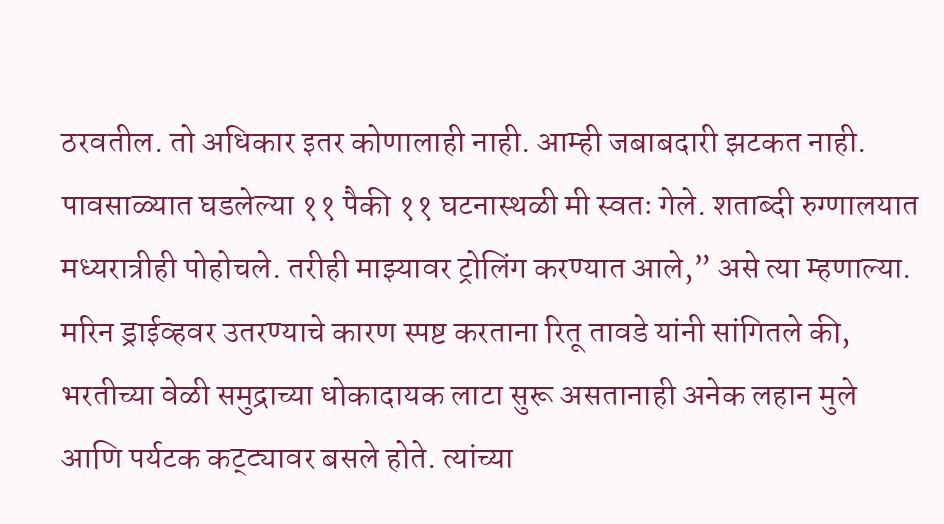ठरवतील. तो अधिकार इतर कोणालाही नाही. आम्ही जबाबदारी झटकत नाही. पावसाळ्यात घडलेल्या ११ पैकी ११ घटनास्थळी मी स्वतः गेले. शताब्दी रुग्णालयात मध्यरात्रीही पोहोचले. तरीही माझ्यावर ट्रोलिंग करण्यात आले,” असे त्या म्हणाल्या. मरिन ड्राईव्हवर उतरण्याचे कारण स्पष्ट करताना रितू तावडे यांनी सांगितले की, भरतीच्या वेळी समुद्राच्या धोकादायक लाटा सुरू असतानाही अनेक लहान मुले आणि पर्यटक कट्ट्यावर बसले होते. त्यांच्या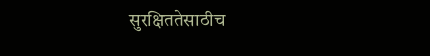सुरक्षिततेसाठीच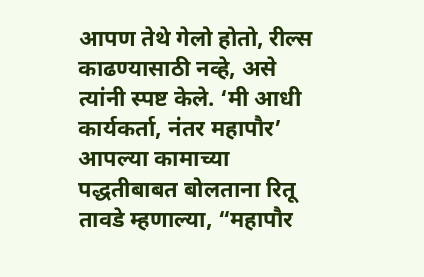आपण तेथे गेलो होतो, रील्स काढण्यासाठी नव्हे, असे त्यांनी स्पष्ट केले. ‘मी आधी कार्यकर्ता, नंतर महापौर’ आपल्या कामाच्या पद्धतीबाबत बोलताना रितू तावडे म्हणाल्या, “महापौर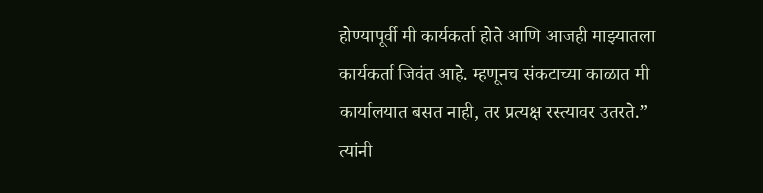होण्यापूर्वी मी कार्यकर्ता होते आणि आजही माझ्यातला कार्यकर्ता जिवंत आहे. म्हणूनच संकटाच्या काळात मी कार्यालयात बसत नाही, तर प्रत्यक्ष रस्त्यावर उतरते.” त्यांनी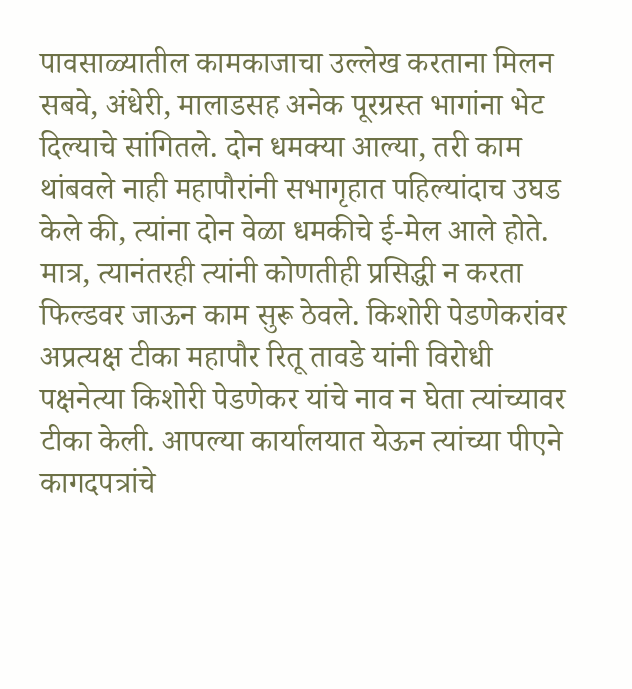पावसाळ्यातील कामकाजाचा उल्लेख करताना मिलन सबवे, अंधेरी, मालाडसह अनेक पूरग्रस्त भागांना भेट दिल्याचे सांगितले. दोन धमक्या आल्या, तरी काम थांबवले नाही महापौरांनी सभागृहात पहिल्यांदाच उघड केले की, त्यांना दोन वेळा धमकीचे ई-मेल आले होते. मात्र, त्यानंतरही त्यांनी कोणतीही प्रसिद्धी न करता फिल्डवर जाऊन काम सुरू ठेवले. किशोरी पेडणेकरांवर अप्रत्यक्ष टीका महापौर रितू तावडे यांनी विरोधी पक्षनेत्या किशोरी पेडणेकर यांचे नाव न घेता त्यांच्यावर टीका केली. आपल्या कार्यालयात येऊन त्यांच्या पीएने कागदपत्रांचे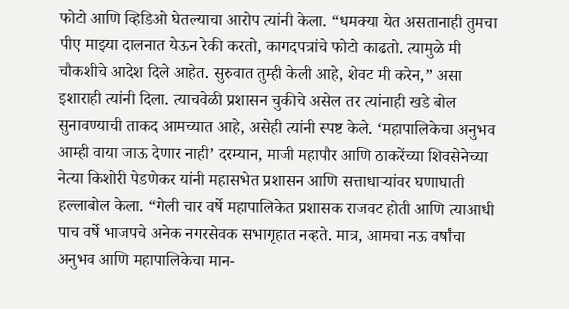फोटो आणि व्हिडिओ घेतल्याचा आरोप त्यांनी केला. “धमक्या येत असतानाही तुमचा पीए माझ्या दालनात येऊन रेकी करतो, कागदपत्रांचे फोटो काढतो. त्यामुळे मी चौकशीचे आदेश दिले आहेत. सुरुवात तुम्ही केली आहे, शेवट मी करेन,” असा इशाराही त्यांनी दिला. त्याचवेळी प्रशासन चुकीचे असेल तर त्यांनाही खडे बोल सुनावण्याची ताकद आमच्यात आहे, असेही त्यांनी स्पष्ट केले. ‘महापालिकेचा अनुभव आम्ही वाया जाऊ देणार नाही’ दरम्यान, माजी महापौर आणि ठाकरेंच्या शिवसेनेच्या नेत्या किशोरी पेडणेकर यांनी महासभेत प्रशासन आणि सत्ताधाऱ्यांवर घणाघाती हल्लाबोल केला. “गेली चार वर्षे महापालिकेत प्रशासक राजवट होती आणि त्याआधी पाच वर्षे भाजपचे अनेक नगरसेवक सभागृहात नव्हते. मात्र, आमचा नऊ वर्षांचा अनुभव आणि महापालिकेचा मान-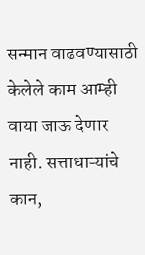सन्मान वाढवण्यासाठी केलेले काम आम्ही वाया जाऊ देणार नाही. सत्ताधाऱ्यांचे कान,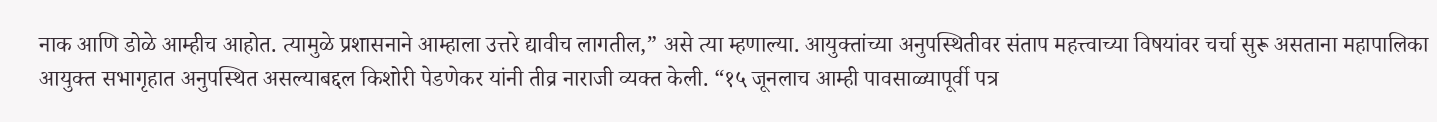नाक आणि डोळे आम्हीच आहोत. त्यामुळे प्रशासनाने आम्हाला उत्तरे द्यावीच लागतील,” असे त्या म्हणाल्या. आयुक्तांच्या अनुपस्थितीवर संताप महत्त्वाच्या विषयांवर चर्चा सुरू असताना महापालिका आयुक्त सभागृहात अनुपस्थित असल्याबद्दल किशोरी पेडणेकर यांनी तीव्र नाराजी व्यक्त केली. “१५ जूनलाच आम्ही पावसाळ्यापूर्वी पत्र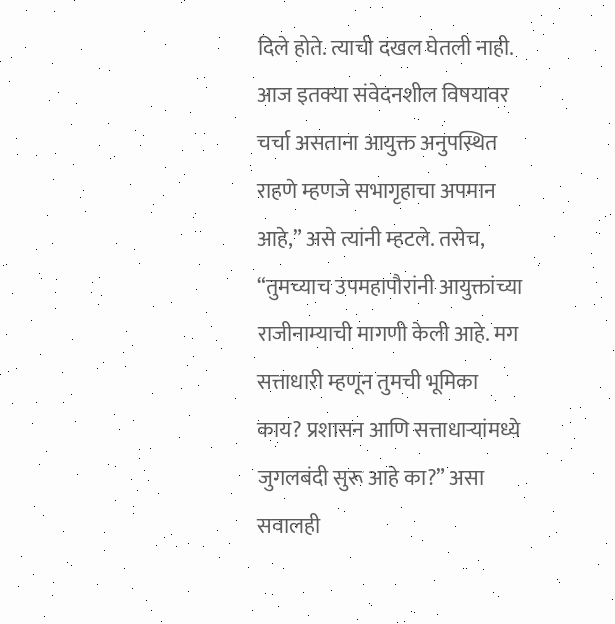दिले होते. त्याची दखल घेतली नाही. आज इतक्या संवेदनशील विषयावर चर्चा असताना आयुक्त अनुपस्थित राहणे म्हणजे सभागृहाचा अपमान आहे,” असे त्यांनी म्हटले. तसेच, “तुमच्याच उपमहापौरांनी आयुक्तांच्या राजीनाम्याची मागणी केली आहे. मग सत्ताधारी म्हणून तुमची भूमिका काय? प्रशासन आणि सत्ताधाऱ्यांमध्ये जुगलबंदी सुरू आहे का?” असा सवालही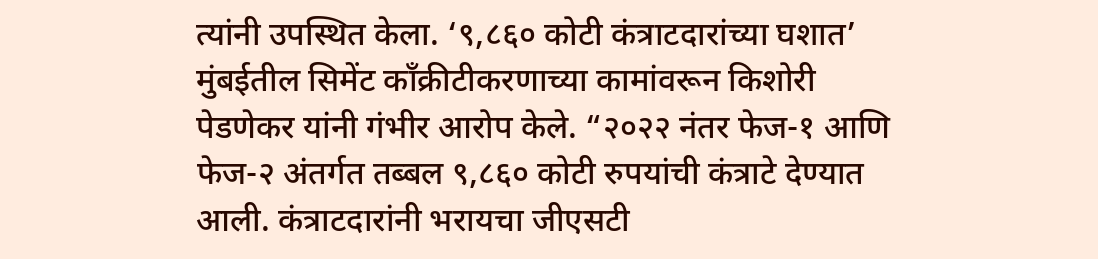त्यांनी उपस्थित केला. ‘९,८६० कोटी कंत्राटदारांच्या घशात’ मुंबईतील सिमेंट काँक्रीटीकरणाच्या कामांवरून किशोरी पेडणेकर यांनी गंभीर आरोप केले. “२०२२ नंतर फेज-१ आणि फेज-२ अंतर्गत तब्बल ९,८६० कोटी रुपयांची कंत्राटे देण्यात आली. कंत्राटदारांनी भरायचा जीएसटी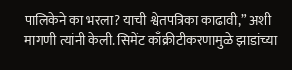पालिकेने का भरला? याची श्वेतपत्रिका काढावी,” अशी मागणी त्यांनी केली. सिमेंट काँक्रीटीकरणामुळे झाडांच्या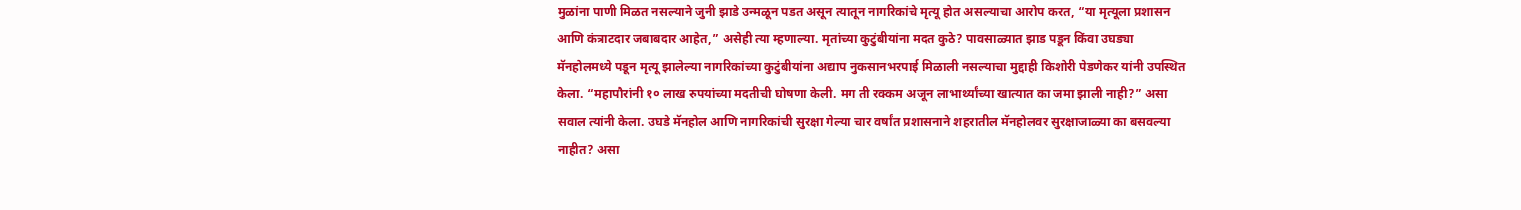मुळांना पाणी मिळत नसल्याने जुनी झाडे उन्मळून पडत असून त्यातून नागरिकांचे मृत्यू होत असल्याचा आरोप करत, “या मृत्यूला प्रशासन आणि कंत्राटदार जबाबदार आहेत,” असेही त्या म्हणाल्या. मृतांच्या कुटुंबीयांना मदत कुठे? पावसाळ्यात झाड पडून किंवा उघड्या मॅनहोलमध्ये पडून मृत्यू झालेल्या नागरिकांच्या कुटुंबीयांना अद्याप नुकसानभरपाई मिळाली नसल्याचा मुद्दाही किशोरी पेडणेकर यांनी उपस्थित केला. “महापौरांनी १० लाख रुपयांच्या मदतीची घोषणा केली. मग ती रक्कम अजून लाभार्थ्यांच्या खात्यात का जमा झाली नाही?” असा सवाल त्यांनी केला. उघडे मॅनहोल आणि नागरिकांची सुरक्षा गेल्या चार वर्षांत प्रशासनाने शहरातील मॅनहोलवर सुरक्षाजाळ्या का बसवल्या नाहीत? असा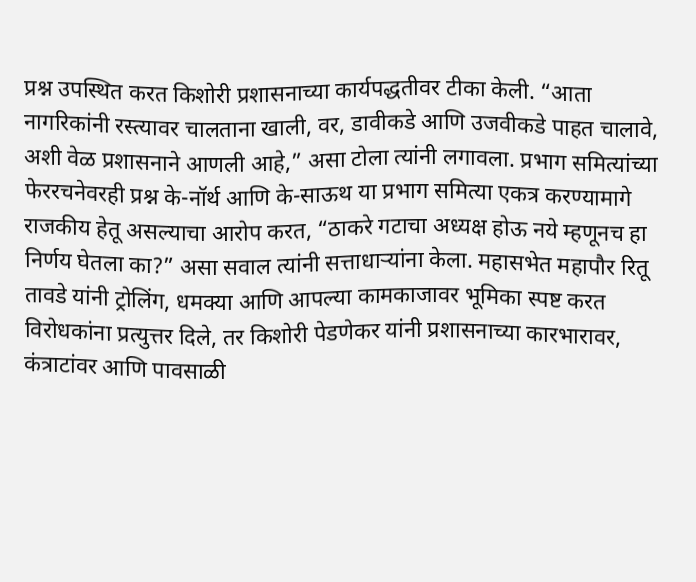प्रश्न उपस्थित करत किशोरी प्रशासनाच्या कार्यपद्धतीवर टीका केली. “आता नागरिकांनी रस्त्यावर चालताना खाली, वर, डावीकडे आणि उजवीकडे पाहत चालावे, अशी वेळ प्रशासनाने आणली आहे,” असा टोला त्यांनी लगावला. प्रभाग समित्यांच्या फेररचनेवरही प्रश्न के-नॉर्थ आणि के-साऊथ या प्रभाग समित्या एकत्र करण्यामागे राजकीय हेतू असल्याचा आरोप करत, “ठाकरे गटाचा अध्यक्ष होऊ नये म्हणूनच हा निर्णय घेतला का?” असा सवाल त्यांनी सत्ताधाऱ्यांना केला. महासभेत महापौर रितू तावडे यांनी ट्रोलिंग, धमक्या आणि आपल्या कामकाजावर भूमिका स्पष्ट करत विरोधकांना प्रत्युत्तर दिले, तर किशोरी पेडणेकर यांनी प्रशासनाच्या कारभारावर, कंत्राटांवर आणि पावसाळी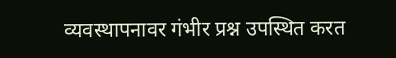व्यवस्थापनावर गंभीर प्रश्न उपस्थित करत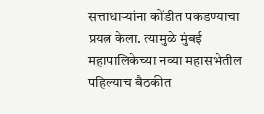सत्ताधाऱ्यांना कोंडीत पकडण्याचा प्रयत्न केला. त्यामुळे मुंबई महापालिकेच्या नव्या महासभेतील पहिल्याच बैठकीत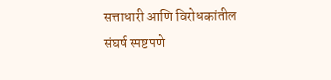सत्ताधारी आणि विरोधकांतील संघर्ष स्पष्टपणे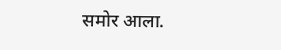समोर आला.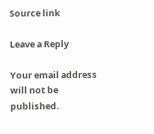Source link

Leave a Reply

Your email address will not be published.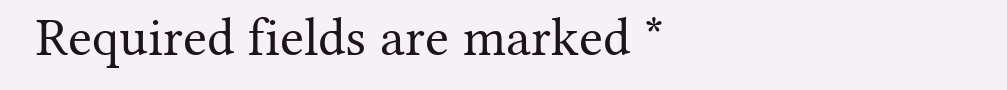Required fields are marked *